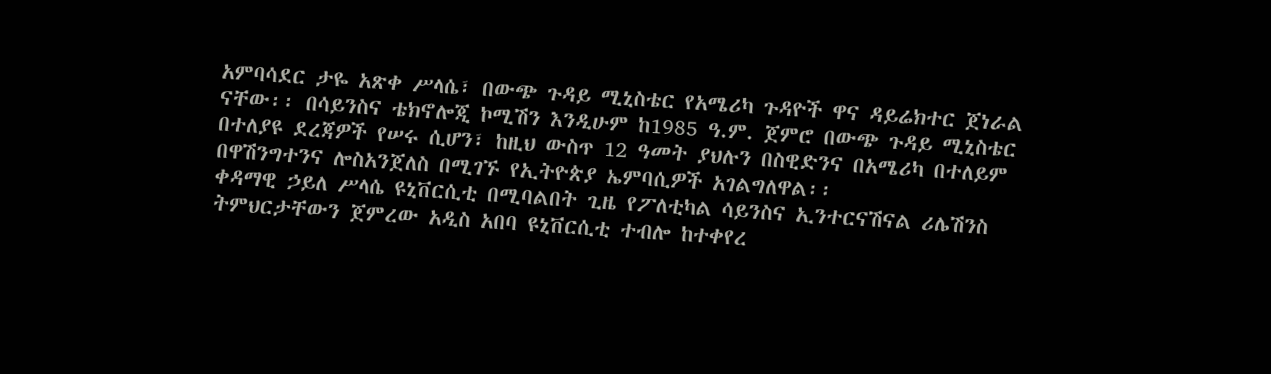አምባሳደር ታዬ አጽቀ ሥላሴ፣ በውጭ ጉዳይ ሚኒስቴር የአሜሪካ ጉዳዮች ዋና ዳይሬክተር ጀነራል ናቸው፡፡ በሳይንስና ቴክኖሎጂ ኮሚሽን እንዲሁም ከ1985 ዓ.ም. ጀምሮ በውጭ ጉዳይ ሚኒስቴር በተለያዩ ደረጃዎች የሠሩ ሲሆን፣ ከዚህ ውስጥ 12 ዓመት ያህሉን በስዊድንና በአሜሪካ በተለይም በዋሽንግተንና ሎስአንጀለስ በሚገኙ የኢትዮጵያ ኤምባሲዎች አገልግለዋል፡፡
ቀዳማዊ ኃይለ ሥላሴ ዩኒቨርሲቲ በሚባልበት ጊዜ የፖለቲካል ሳይንስና ኢንተርናሽናል ሪሌሽንስ ትምህርታቸውን ጀምረው አዲስ አበባ ዩኒቨርሲቲ ተብሎ ከተቀየረ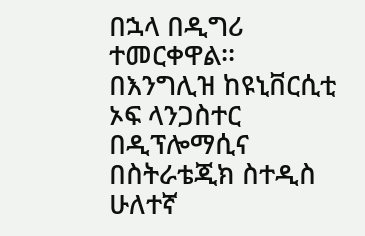በኋላ በዲግሪ ተመርቀዋል፡፡ በእንግሊዝ ከዩኒቨርሲቲ ኦፍ ላንጋስተር በዲፕሎማሲና በስትራቴጂክ ስተዲስ ሁለተኛ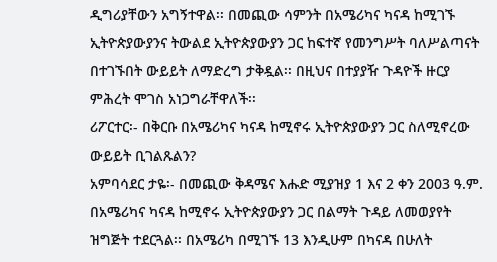ዲግሪያቸውን አግኝተዋል፡፡ በመጪው ሳምንት በአሜሪካና ካናዳ ከሚገኙ ኢትዮጵያውያንና ትውልደ ኢትዮጵያውያን ጋር ከፍተኛ የመንግሥት ባለሥልጣናት በተገኙበት ውይይት ለማድረግ ታቅዷል፡፡ በዚህና በተያያዥ ጉዳዮች ዙርያ ምሕረት ሞገስ አነጋግራቸዋለች፡፡
ሪፖርተር፡- በቅርቡ በአሜሪካና ካናዳ ከሚኖሩ ኢትዮጵያውያን ጋር ስለሚኖረው ውይይት ቢገልጹልን?
አምባሳደር ታዬ፡- በመጪው ቅዳሜና እሑድ ሚያዝያ 1 እና 2 ቀን 2003 ዓ.ም. በአሜሪካና ካናዳ ከሚኖሩ ኢትዮጵያውያን ጋር በልማት ጉዳይ ለመወያየት ዝግጅት ተደርጓል፡፡ በአሜሪካ በሚገኙ 13 እንዲሁም በካናዳ በሁለት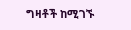ግዛቶች ከሚገኙ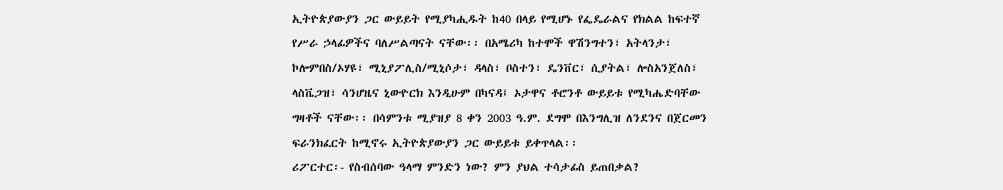ኢትዮጵያውያን ጋር ውይይት የሚያካሒዱት ከ40 በላይ የሚሆኑ የፌዴራልና የክልል ከፍተኛ የሥራ ኃላፊዎችና ባለሥልጣናት ናቸው፡፡ በአሜሪካ ከተሞች ዋሽንግተን፣ አትላንታ፣ ኮሎምበስ/ኦሃዩ፣ ሚኒያፖሊስ/ሚኒሶታ፣ ዳላስ፣ ቦስተን፣ ዴንቨር፣ ሲያትል፣ ሎስአንጀለስ፣ ላስቬጋዝ፣ ሳንሆዜና ኒውዮርክ እንዲሁም በካናዳ፤ ኦታዋና ቶሮንቶ ውይይቱ የሚካሔድባቸው ግዛቶች ናቸው፡፡ በሳምንቱ ሚያዝያ 8 ቀን 2003 ዓ.ም. ደግሞ በእንግሊዝ ለንደንና በጀርመን ፍራንክፈርት ከሚኖሩ ኢትዮጵያውያን ጋር ውይይቱ ይቀጥላል፡፡
ሪፖርተር፡- የስብሰባው ዓላማ ምንድን ነው? ምን ያህል ተሳታፊስ ይጠበቃል?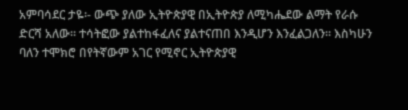አምባሳደር ታዬ፡- ውጭ ያለው ኢትዮጵያዊ በኢትዮጵያ ለሚካሔደው ልማት የራሱ ድርሻ አለው፡፡ ተሳትፎው ያልተከፋፈለና ያልተናጠበ እንዲሆን እንፈልጋለን፡፡ እስካሁን ባለን ተሞክሮ በየትኛውም አገር የሚኖር ኢትዮጵያዊ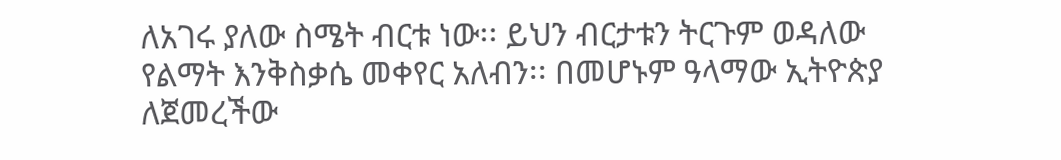ለአገሩ ያለው ስሜት ብርቱ ነው፡፡ ይህን ብርታቱን ትርጉም ወዳለው የልማት እንቅስቃሴ መቀየር አለብን፡፡ በመሆኑም ዓላማው ኢትዮጵያ ለጀመረችው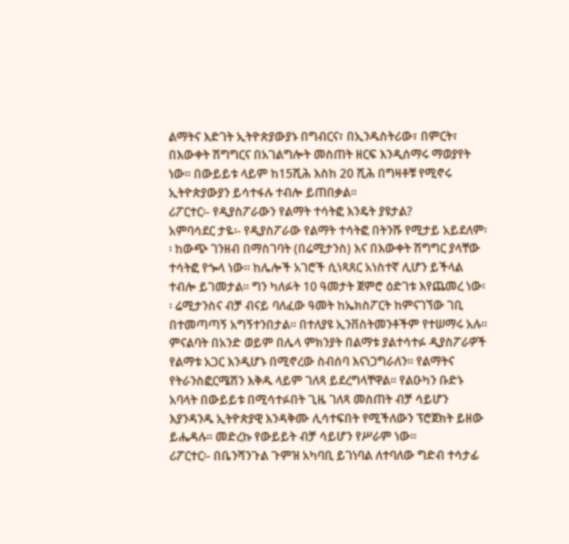ልማትና እድገት ኢትዮጵያውያኑ በግብርና፣ በኢንዱስትሪው፣ በምርት፣ በእውቀት ሽግግርና በአገልግሎት መስጠት ዘርፍ እንዲሰማሩ ማወያየት ነው፡፡ በውይይቱ ላይም ከ15ሺሕ እስከ 20 ሺሕ በግዛቶቹ የሚኖሩ ኢትዮጵያውያን ይሳተፋሉ ተብሎ ይጠበቃል፡፡
ሪፖርተር፡- የዲያስፖራውን የልማት ተሳትፎ እንዴት ያዩታል?
አምባሳደር ታዬ፡- የዲያስፖራው የልማት ተሳትፎ በትንሹ የሚታይ አይደለም፡፡ ከውጭ ገንዘብ በማስገባት (በሬሚታንስ) እና በእውቀት ሽግግር ያላቸው ተሳትፎ የጐላ ነው፡፡ ከሌሎች አገሮች ሲነጻጸር አነስተኛ ሊሆን ይችላል ተብሎ ይገመታል፡፡ ግን ካለፉት 10 ዓመታት ጀምሮ ዕድገቱ እየጨመረ ነው፡፡ ሬሚታንስና ብቻ ብናይ ባለፈው ዓመት ከኤክስፖርት ከምናገኘው ገቢ በተመጣጣኝ አግኝተንበታል፡፡ በተለያዩ ኢንቨስትመንቶችም የተሠማሩ አሉ፡፡ ምናልባት በአንድ ወይም በሌላ ምክንያት በልማቱ ያልተሳተፉ ዲያስፖራዎች የልማቱ አጋር እንዲሆኑ በሚኖረው ስብሰባ እናነጋግራለን፡፡ የልማትና የትራንስፎርሜሽን እቅዱ ላይም ገለጻ ይደረግላቸዋል፡፡ የልዑካን ቡድኑ አባላት በውይይቱ በሚሳተፉበት ጊዜ ገለጻ መስጠት ብቻ ሳይሆን እያንዳንዱ ኢትዮጵያዊ እንዳቅሙ ሊሳተፍበት የሚችለውን ፕሮጀክት ይዘው ይሔዳሉ፡፡ መድረኩ የውይይት ብቻ ሳይሆን የሥራም ነው፡፡
ሪፖርተር፡- በቤንሻንጉል ጉምዝ አካባቢ ይገነባል ለተባለው ግድብ ተሳታፊ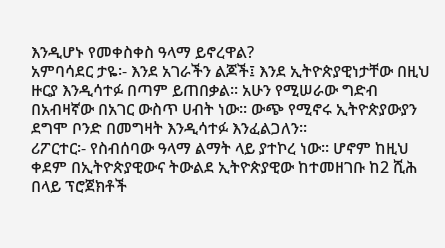እንዲሆኑ የመቀስቀስ ዓላማ ይኖረዋል?
አምባሳደር ታዬ፡- እንደ አገራችን ልጆች፤ እንደ ኢትዮጵያዊነታቸው በዚህ ዙርያ እንዲሳተፉ በጣም ይጠበቃል፡፡ አሁን የሚሠራው ግድብ በአብዛኛው በአገር ውስጥ ሀብት ነው፡፡ ውጭ የሚኖሩ ኢትዮጵያውያን ደግሞ ቦንድ በመግዛት እንዲሳተፉ እንፈልጋለን፡፡
ሪፖርተር፡- የስብሰባው ዓላማ ልማት ላይ ያተኮረ ነው፡፡ ሆኖም ከዚህ ቀደም በኢትዮጵያዊውና ትውልደ ኢትዮጵያዊው ከተመዘገቡ ከ2 ሺሕ በላይ ፕሮጀክቶች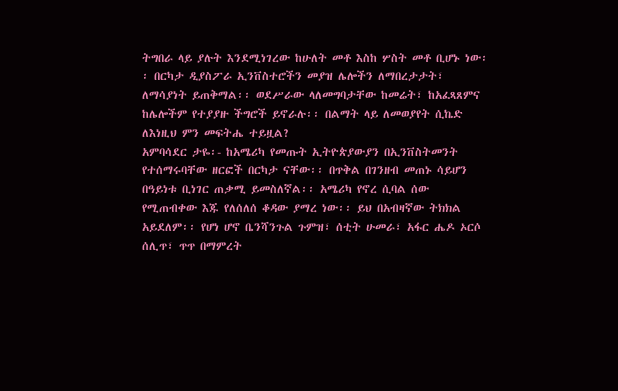ትግበራ ላይ ያሉት እንደሚነገረው ከሁለት መቶ እስከ ሦስት መቶ ቢሆኑ ነው፡፡ በርካታ ዲያስፖራ ኢንቨስተሮችን መያዝ ሌሎችን ለማበረታታት፣ ለማሳያነት ይጠቅማል፡፡ ወደሥራው ላለመግባታቸው ከመሬት፣ ከአፈጻጸምና ከሌሎችም የተያያዙ ችግሮች ይኖራሉ፡፡ በልማት ላይ ለመወያየት ሲኬድ ለእነዚህ ምን መፍትሔ ተይዟል?
አምባሳደር ታዬ፡- ከአሜሪካ የመጡት ኢትዮጵያውያን በኢንቨስትመንት የተሰማሩባቸው ዘርፎች በርካታ ናቸው፡፡ በጥቅል በገንዘብ መጠኑ ሳይሆን በዓይነቱ ቢነገር ጠቃሚ ይመስለኛል፡፡ አሜሪካ የኖረ ሲባል ሰው የሚጠብቀው እጁ የለሰለሰ ቆዳው ያማረ ነው፡፡ ይህ በአብዛኛው ትክክል አይደለም፡፡ የሆነ ሆኖ ቤንሻንጉል ጉምዝ፣ ሰቲት ሁመራ፣ አፋር ሔዶ ኦርሶ ሰሊጥ፣ ጥጥ በማምረት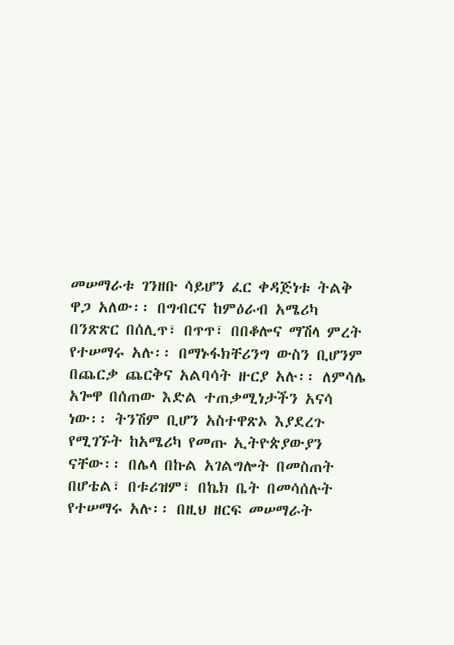መሠማራቱ ገንዘቡ ሳይሆን ፈር ቀዳጅነቱ ትልቅ ዋጋ አለው፡፡ በግብርና ከምዕራብ አሜሪካ በንጽጽር በሰሊጥ፣ በጥጥ፣ በበቆሎና ማሽላ ምረት የተሠማሩ አሉ፡፡ በማኑፋክቸሪንግ ውስን ቢሆንም በጨርቃ ጨርቅና አልባሳት ዙርያ አሉ፡፡ ለምሳሌ አጐዋ በሰጠው እድል ተጠቃሚነታችን አናሳ ነው፡፡ ትንሽም ቢሆን አስተዋጽኦ እያደረጉ የሚገኙት ከአሜሪካ የመጡ ኢትዮጵያውያን ናቸው፡፡ በሌላ በኩል አገልግሎት በመስጠት በሆቴል፣ በቱሪዝም፣ በኬክ ቤት በመሳሰሉት የተሠማሩ አሉ፡፡ በዚህ ዘርፍ መሠማራት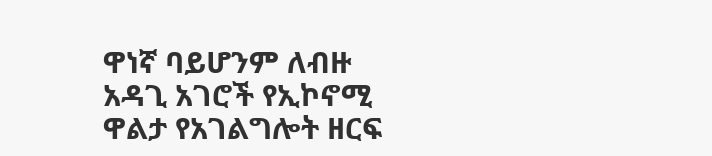ዋነኛ ባይሆንም ለብዙ አዳጊ አገሮች የኢኮኖሚ ዋልታ የአገልግሎት ዘርፍ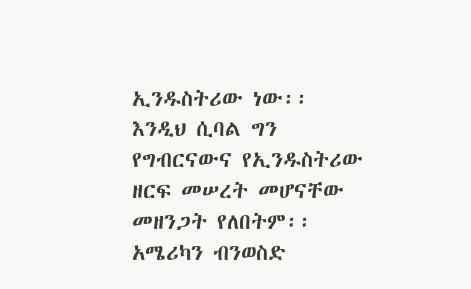ኢንዱስትሪው ነው፡፡ እንዲህ ሲባል ግን የግብርናውና የኢንዱስትሪው ዘርፍ መሠረት መሆናቸው መዘንጋት የለበትም፡፡ አሜሪካን ብንወስድ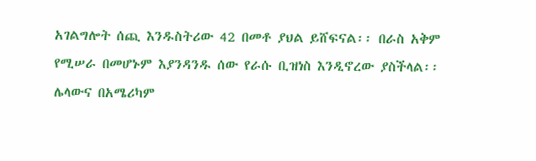አገልግሎት ሰጪ እንዱስትሪው 42 በመቶ ያህል ይሸፍናል፡፡ በራስ አቅም የሚሠራ በመሆኑም እያንዳንዱ ሰው የራሱ ቢዝነስ እንዲኖረው ያስችላል፡፡ ሌላውና በአሜሪካም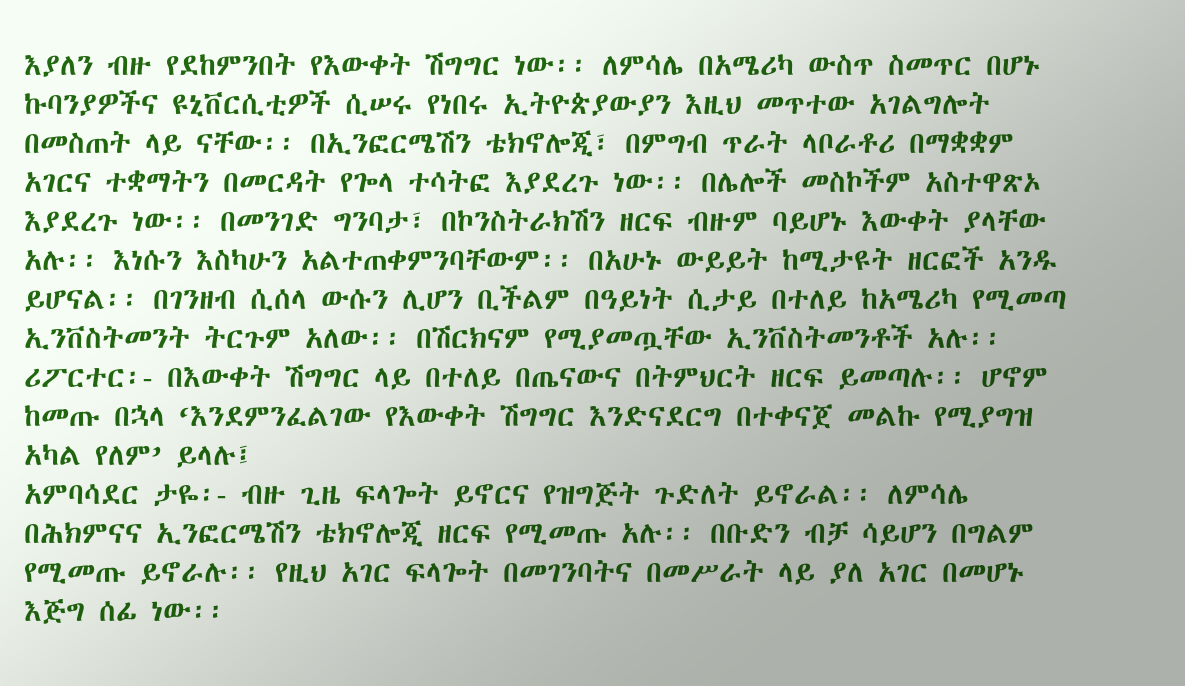እያለን ብዙ የደከምንበት የእውቀት ሽግግር ነው፡፡ ለምሳሌ በአሜሪካ ውስጥ ስመጥር በሆኑ ኩባንያዎችና ዩኒቨርሲቲዎች ሲሠሩ የነበሩ ኢትዮጵያውያን እዚህ መጥተው አገልግሎት በመስጠት ላይ ናቸው፡፡ በኢንፎርሜሽን ቴክኖሎጂ፣ በምግብ ጥራት ላቦራቶሪ በማቋቋም አገርና ተቋማትን በመርዳት የጐላ ተሳትፎ እያደረጉ ነው፡፡ በሌሎች መስኮችም አስተዋጽኦ እያደረጉ ነው፡፡ በመንገድ ግንባታ፣ በኮንስትራክሽን ዘርፍ ብዙም ባይሆኑ እውቀት ያላቸው አሉ፡፡ እነሱን እስካሁን አልተጠቀምንባቸውም፡፡ በአሁኑ ውይይት ከሚታዩት ዘርፎች አንዱ ይሆናል፡፡ በገንዘብ ሲሰላ ውሱን ሊሆን ቢችልም በዓይነት ሲታይ በተለይ ከአሜሪካ የሚመጣ ኢንቨስትመንት ትርጉም አለው፡፡ በሽርክናም የሚያመጧቸው ኢንቨስትመንቶች አሉ፡፡
ሪፖርተር፡- በእውቀት ሽግግር ላይ በተለይ በጤናውና በትምህርት ዘርፍ ይመጣሉ፡፡ ሆኖም ከመጡ በኋላ ‘እንደምንፈልገው የእውቀት ሽግግር እንድናደርግ በተቀናጀ መልኩ የሚያግዝ አካል የለም’ ይላሉ፤
አምባሳደር ታዬ፡- ብዙ ጊዜ ፍላጐት ይኖርና የዝግጅት ጉድለት ይኖራል፡፡ ለምሳሌ በሕክምናና ኢንፎርሜሽን ቴክኖሎጂ ዘርፍ የሚመጡ አሉ፡፡ በቡድን ብቻ ሳይሆን በግልም የሚመጡ ይኖራሉ፡፡ የዚህ አገር ፍላጐት በመገንባትና በመሥራት ላይ ያለ አገር በመሆኑ እጅግ ሰፊ ነው፡፡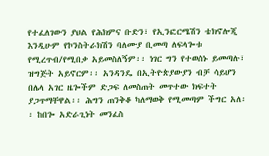የተፈለገውን ያህል የሕክምና ቡድን፣ የኢንፎርሜሽን ቴክኖሎጂ እንዲሁም የኮንስትራክሽን ባለሙያ ቢመጣ ለፍላጐቱ የሚረጥብ/የሚበቃ አይመስለኝም፡፡ ነገር ግን የተወሰኑ ይመጣሉ፣ ዝግጅት አይኖርም፡፡ አንዳንዴ በኢትዮጵያውያን ብቻ ሳይሆን በሌላ አገር ዜጐችም ድጋፍ ለመስጠት መጥተው ክፍተት ያጋጥማቸዋል፡፡ ሕግን ጠንቅቆ ካለማወቅ የሚመጣም ችግር አለ፡፡ ከበጐ አድራጊነት መንፈስ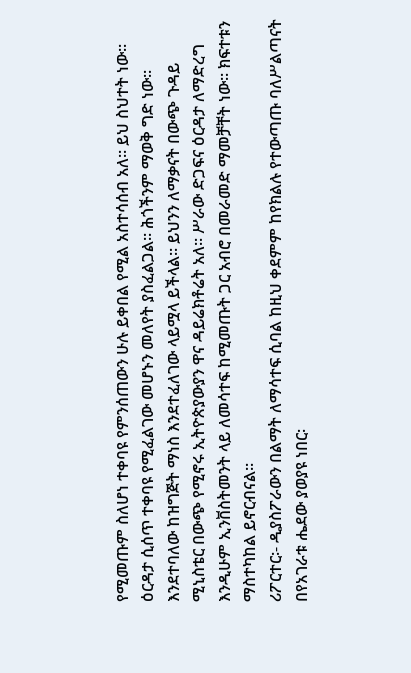የሚመጡም ስለሆነ ተቀባዩ የምንሰጠውን ሁሉ ይቀበል የሚል አስተሳሰብ አለ፡፡ ይህ ስህተት ነው፡፡ ዕርዳታ ሲሰጥ ተቀባዩ የሚፈልገው መሆኑን መለየት ያስፈልጋል፡፡ ሕጎችንም ማወቅ ግድ ነው፡፡ እንደተባለው ከዝግጅት ማነስ እንደተፈለገው ላይሟላ ይችላል፡፡ ይህንን ለማቃናት በውጭ ጉዳይ ሚኒስቴር በውጭ የሚኖሩ ኢትዮጵያውያን ዋና ዳይሬክቶሬት አለ፡፡ ሥራው ድጋፍና ዕርዳታ ለማድረግ እንዲሁም ኢንቨስትመንት ላይ ለመሳተፍ ከሚመጡት ጋር አብሮ በመራመድ ማመቻቸት ነው፡፡ ክፍተቱን ማስተካከል ይኖርብናል፡፡
ሪፖርተር፡- ዲያስፖራውን በልማት ለማሳተፍ ሲባል ከዚህ ቀደምም ከየክልሉ የተውጣጡ ባለሥልጣናት በየአገራቱ ሔደው ያወያዩ ነበር፡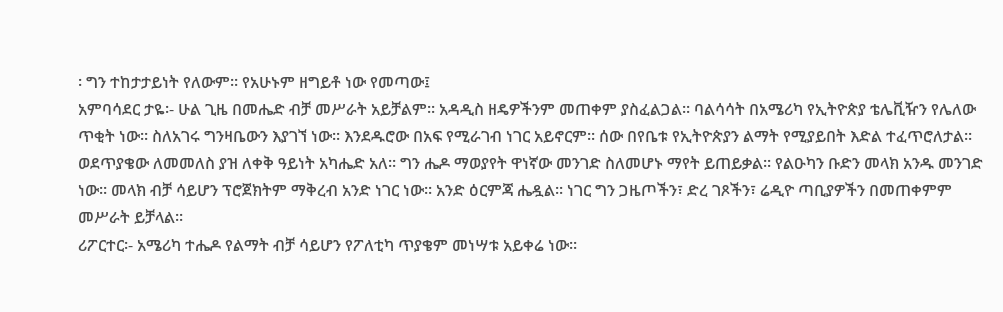፡ ግን ተከታታይነት የለውም፡፡ የአሁኑም ዘግይቶ ነው የመጣው፤
አምባሳደር ታዬ፡- ሁል ጊዜ በመሔድ ብቻ መሥራት አይቻልም፡፡ አዳዲስ ዘዴዎችንም መጠቀም ያስፈልጋል፡፡ ባልሳሳት በአሜሪካ የኢትዮጵያ ቴሌቪዥን የሌለው ጥቂት ነው፡፡ ስለአገሩ ግንዛቤውን እያገኘ ነው፡፡ እንደዱሮው በአፍ የሚራገብ ነገር አይኖርም፡፡ ሰው በየቤቱ የኢትዮጵያን ልማት የሚያይበት እድል ተፈጥሮለታል፡፡ ወደጥያቄው ለመመለስ ያዝ ለቀቅ ዓይነት አካሔድ አለ፡፡ ግን ሔዶ ማወያየት ዋነኛው መንገድ ስለመሆኑ ማየት ይጠይቃል፡፡ የልዑካን ቡድን መላክ አንዱ መንገድ ነው፡፡ መላክ ብቻ ሳይሆን ፕሮጀክትም ማቅረብ አንድ ነገር ነው፡፡ አንድ ዕርምጃ ሔዷል፡፡ ነገር ግን ጋዜጦችን፣ ድረ ገጾችን፣ ሬዲዮ ጣቢያዎችን በመጠቀምም መሥራት ይቻላል፡፡
ሪፖርተር፡- አሜሪካ ተሔዶ የልማት ብቻ ሳይሆን የፖለቲካ ጥያቄም መነሣቱ አይቀሬ ነው፡፡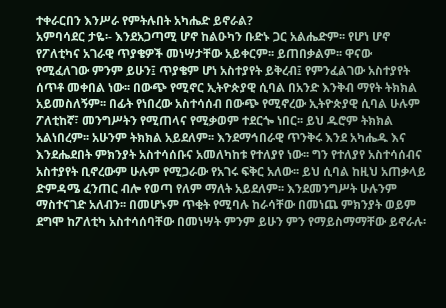ተቀራርበን እንሥራ የምትሉበት አካሔድ ይኖራል?
አምባሳደር ታዬ፡- እንደአጋጣሚ ሆኖ ከልዑካን ቡድኑ ጋር አልሔድም፡፡ የሆነ ሆኖ የፖለቲካና አገራዊ ጥያቄዎች መነሣታቸው አይቀርም፡፡ ይጠበቃልም፡፡ ዋናው የሚፈለገው ምንም ይሁን፤ ጥያቄም ሆነ አስተያየት ይቅረብ፤ የምንፈልገው አስተያየት ሰጥቶ መቀበል ነው፡፡ በውጭ የሚኖር ኢትዮጵያዊ ሲባል በአንድ እንቅብ ማየት ትክክል አይመስለኝም፡፡ በፊት የነበረው አስተሳሰብ በውጭ የሚኖረው ኢትዮጵያዊ ሲባል ሁሉም ፖለቲከኛ፣ መንግሥትን የሚጠላና የሚቃወም ተደርጐ ነበር፡፡ ይህ ዱሮም ትክክል አልነበረም፡፡ አሁንም ትክክል አይደለም፡፡ እንደማኅበራዊ ጥንቅሩ እንደ አካሔዱ እና እንደሔደበት ምክንያት አስተሳሰቡና አመለካከቱ የተለያየ ነው፡፡ ግን የተለያየ አስተሳሰብና አስተያየት ቢኖረውም ሁሉም የሚጋራው የአገሩ ፍቅር አለው፡፡ ይህ ሲባል ከዚህ አጠቃላይ ድምዳሜ ፈንጠር ብሎ የወጣ የለም ማለት አይደለም፡፡ እንደመንግሥት ሁሉንም ማስተናገድ አለብን፡፡ በመሆኑም ጥቂት የሚባሉ ከራሳቸው በመነጨ ምክንያት ወይም ደግሞ ከፖለቲካ አስተሳሰባቸው በመነሣት ምንም ይሁን ምን የማይስማማቸው ይኖራሉ፡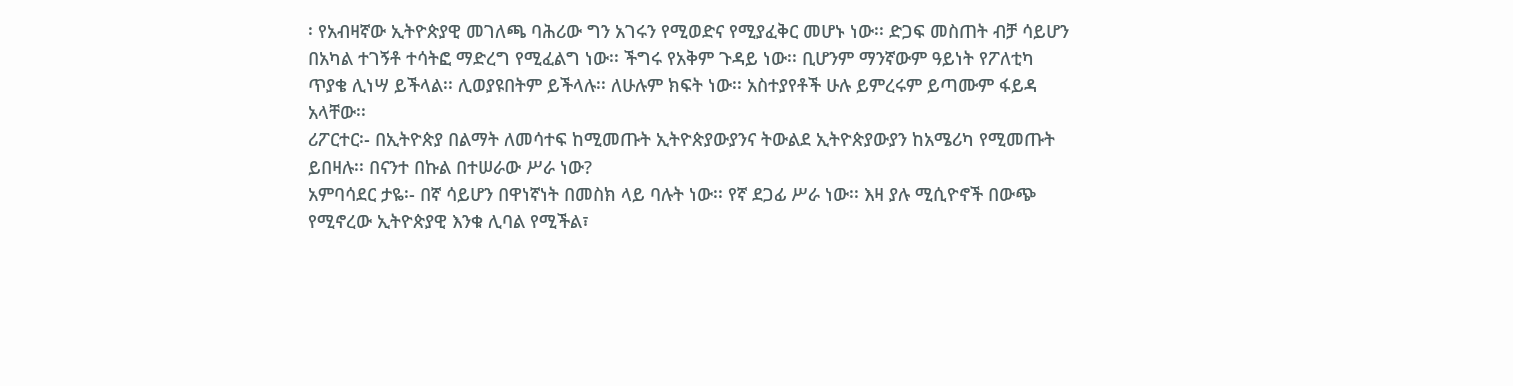፡ የአብዛኛው ኢትዮጵያዊ መገለጫ ባሕሪው ግን አገሩን የሚወድና የሚያፈቅር መሆኑ ነው፡፡ ድጋፍ መስጠት ብቻ ሳይሆን በአካል ተገኝቶ ተሳትፎ ማድረግ የሚፈልግ ነው፡፡ ችግሩ የአቅም ጉዳይ ነው፡፡ ቢሆንም ማንኛውም ዓይነት የፖለቲካ ጥያቄ ሊነሣ ይችላል፡፡ ሊወያዩበትም ይችላሉ፡፡ ለሁሉም ክፍት ነው፡፡ አስተያየቶች ሁሉ ይምረሩም ይጣሙም ፋይዳ አላቸው፡፡
ሪፖርተር፡- በኢትዮጵያ በልማት ለመሳተፍ ከሚመጡት ኢትዮጵያውያንና ትውልደ ኢትዮጵያውያን ከአሜሪካ የሚመጡት ይበዛሉ፡፡ በናንተ በኩል በተሠራው ሥራ ነው?
አምባሳደር ታዬ፡- በኛ ሳይሆን በዋነኛነት በመስክ ላይ ባሉት ነው፡፡ የኛ ደጋፊ ሥራ ነው፡፡ እዛ ያሉ ሚሲዮኖች በውጭ የሚኖረው ኢትዮጵያዊ እንቁ ሊባል የሚችል፣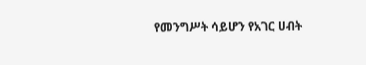የመንግሥት ሳይሆን የአገር ሀብት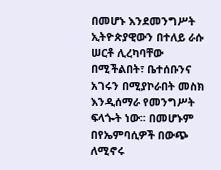በመሆኑ እንደመንግሥት ኢትዮጵያዊውን በተለይ ራሱ ሠርቶ ሊረካባቸው በሚችልበት፣ ቤተሰቡንና አገሩን በሚያኮራበት መስክ እንዲሰማራ የመንግሥት ፍላጐት ነው፡፡ በመሆኑም በየኤምባሲዎች በውጭ ለሚኖሩ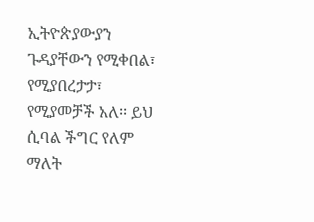ኢትዮጵያውያን ጉዳያቸውን የሚቀበል፣ የሚያበረታታ፣ የሚያመቻች አለ፡፡ ይህ ሲባል ችግር የለም ማለት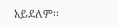አይደለም፡፡